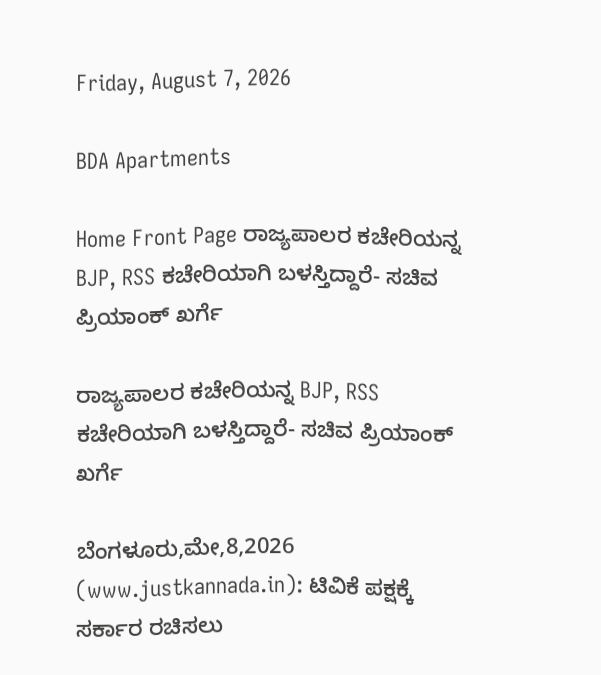Friday, August 7, 2026

BDA Apartments

Home Front Page ರಾಜ್ಯಪಾಲರ ಕಚೇರಿಯನ್ನ BJP, RSS ಕಚೇರಿಯಾಗಿ ಬಳಸ್ತಿದ್ದಾರೆ- ಸಚಿವ ಪ್ರಿಯಾಂಕ್ ಖರ್ಗೆ

ರಾಜ್ಯಪಾಲರ ಕಚೇರಿಯನ್ನ BJP, RSS ಕಚೇರಿಯಾಗಿ ಬಳಸ್ತಿದ್ದಾರೆ- ಸಚಿವ ಪ್ರಿಯಾಂಕ್ ಖರ್ಗೆ

ಬೆಂಗಳೂರು,ಮೇ,8,2026 (www.justkannada.in): ಟಿವಿಕೆ ಪಕ್ಷಕ್ಕೆ ಸರ್ಕಾರ ರಚಿಸಲು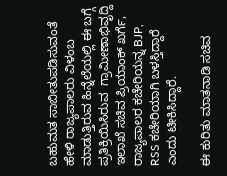ಬಹುಮತ ಸಾಬೀತುಪಡಿಸುವಂತೆ ಹೇಳಿ ರಾಜ್ಯಪಾಲರು ವಿಳಂಬ ಮಾಡುತ್ತಿರುವ ಹಿನ್ನೆಲೆಯಲ್ಲಿ ಈ ಬಗ್ಗೆ ಪ್ರತಿಕ್ರಿಯಿಸಿರುವ  ಗ್ರಾಮೀಣಾಭಿವೃದ್ದಿ ಇಲಾಖೆ ಸಚಿವ ಪ್ರಿಯಾಂಕ್ ಖರ್ಗೆ,  ರಾಜ್ಯಪಾಲರ ಕಚೇರಿಯನ್ನ BJP, RSS ಕಚೇರಿಯಾಗಿ ಬಳಸ್ತಿದ್ದಾರೆ ಎಂದು ಟೀಕಿಸಿದ್ದಾರೆ.

ಈ ಕುರಿತು ಮಾತನಾಡಿ ಸಚಿವ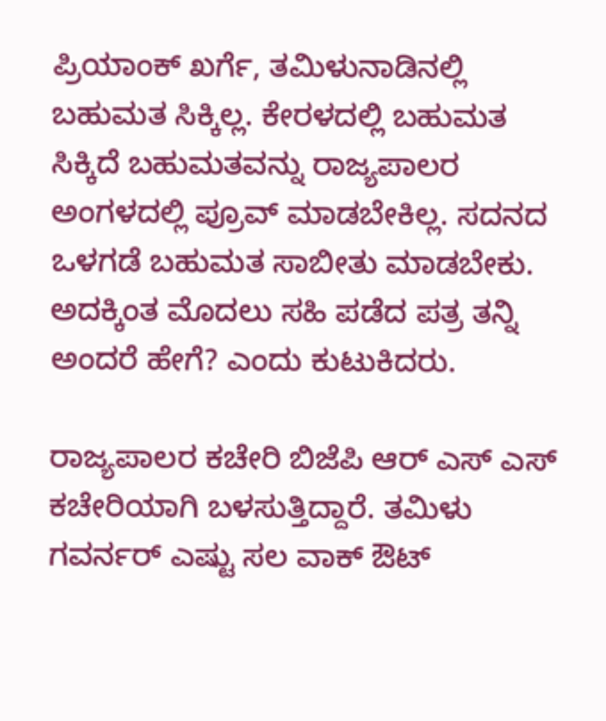ಪ್ರಿಯಾಂಕ್ ಖರ್ಗೆ, ತಮಿಳುನಾಡಿನಲ್ಲಿ ಬಹುಮತ ಸಿಕ್ಕಿಲ್ಲ. ಕೇರಳದಲ್ಲಿ ಬಹುಮತ ಸಿಕ್ಕಿದೆ ಬಹುಮತವನ್ನು ರಾಜ್ಯಪಾಲರ ಅಂಗಳದಲ್ಲಿ ಪ್ರೂವ್ ಮಾಡಬೇಕಿಲ್ಲ. ಸದನದ ಒಳಗಡೆ ಬಹುಮತ ಸಾಬೀತು ಮಾಡಬೇಕು. ಅದಕ್ಕಿಂತ ಮೊದಲು ಸಹಿ ಪಡೆದ ಪತ್ರ ತನ್ನಿ ಅಂದರೆ ಹೇಗೆ? ಎಂದು ಕುಟುಕಿದರು.

ರಾಜ್ಯಪಾಲರ ಕಚೇರಿ ಬಿಜೆಪಿ ಆರ್ ಎಸ್ ಎಸ್ ಕಚೇರಿಯಾಗಿ ಬಳಸುತ್ತಿದ್ದಾರೆ. ತಮಿಳು ಗವರ್ನರ್ ಎಷ್ಟು ಸಲ ವಾಕ್ ಔಟ್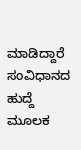ಮಾಡಿದ್ದಾರೆ ಸಂವಿಧಾನದ ಹುದ್ದೆ ಮೂಲಕ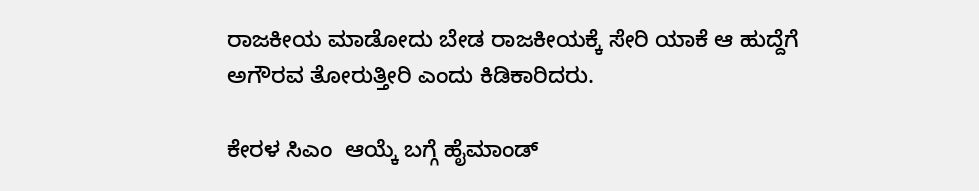ರಾಜಕೀಯ ಮಾಡೋದು ಬೇಡ ರಾಜಕೀಯಕ್ಕೆ ಸೇರಿ ಯಾಕೆ ಆ ಹುದ್ದೆಗೆ ಅಗೌರವ ತೋರುತ್ತೀರಿ ಎಂದು ಕಿಡಿಕಾರಿದರು.

ಕೇರಳ ಸಿಎಂ  ಆಯ್ಕೆ ಬಗ್ಗೆ ಹೈಮಾಂಡ್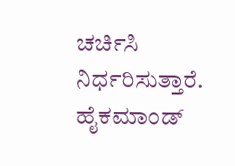ಚರ್ಚಿಸಿ ನಿರ್ಧರಿಸುತ್ತಾರೆ. ಹೈಕಮಾಂಡ್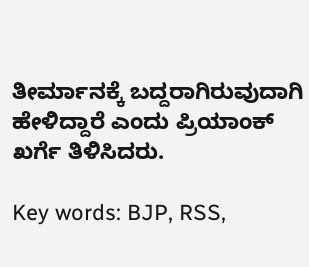ತೀರ್ಮಾನಕ್ಕೆ ಬದ್ದರಾಗಿರುವುದಾಗಿ ಹೇಳಿದ್ದಾರೆ ಎಂದು ಪ್ರಿಯಾಂಕ್ ಖರ್ಗೆ ತಿಳಿಸಿದರು.

Key words: BJP, RSS,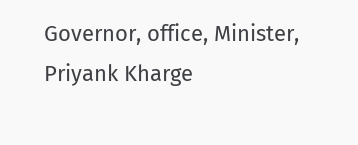Governor, office, Minister, Priyank Kharge